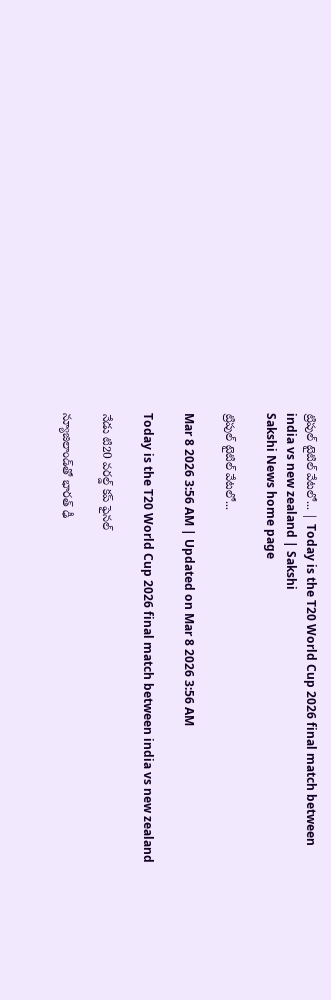ట్రిపుల్‌ టైటిల్‌ వేటలో... | Today is the T20 World Cup 2026 final match between india vs new zealand | Sakshi
Sakshi News home page

ట్రిపుల్‌ టైటిల్‌ వేటలో...

Mar 8 2026 3:56 AM | Updated on Mar 8 2026 3:56 AM

Today is the T20 World Cup 2026 final match between india vs new zealand

నేడు టి20 వరల్డ్‌ కప్‌ ఫైనల్‌

న్యూజిలాండ్‌తో భారత్‌ ఢీ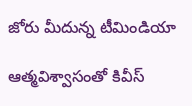జోరు మీదున్న టీమిండియా

ఆత్మవిశ్వాసంతో కివీస్‌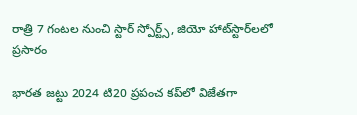రాత్రి 7 గంటల నుంచి స్టార్‌ స్పోర్ట్స్, జియో హాట్‌స్టార్‌లలో ప్రసారం

భారత జట్టు 2024 టి20 ప్రపంచ కప్‌లో విజేతగా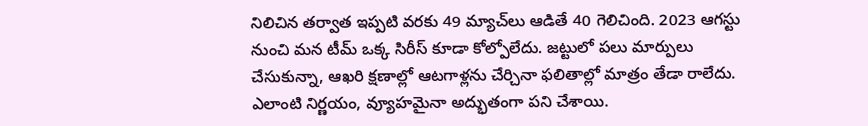నిలిచిన తర్వాత ఇప్పటి వరకు 49 మ్యాచ్‌లు ఆడితే 40 గెలిచింది. 2023 ఆగస్టు నుంచి మన టీమ్‌ ఒక్క సిరీస్‌ కూడా కోల్పోలేదు. జట్టులో పలు మార్పులు చేసుకున్నా, ఆఖరి క్షణాల్లో ఆటగాళ్లను చేర్చినా ఫలితాల్లో మాత్రం తేడా రాలేదు. ఎలాంటి నిర్ణయం, వ్యూహమైనా అద్భుతంగా పని చేశాయి.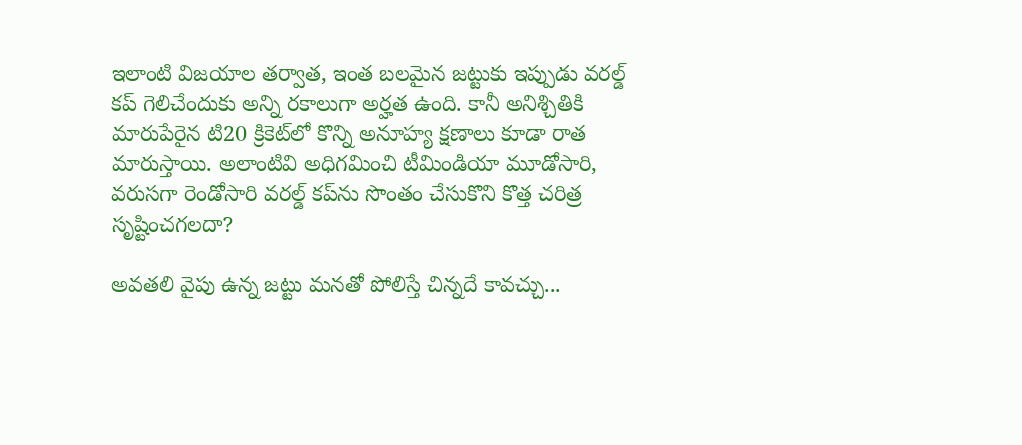ఇలాంటి విజయాల తర్వాత, ఇంత బలమైన జట్టుకు ఇప్పుడు వరల్డ్‌ కప్‌ గెలిచేందుకు అన్ని రకాలుగా అర్హత ఉంది. కానీ అనిశ్చితికి మారుపేరైన టి20 క్రికెట్‌లో కొన్ని అనూహ్య క్షణాలు కూడా రాత మారుస్తాయి. అలాంటివి అధిగమించి టీమిండియా మూడోసారి, వరుసగా రెండోసారి వరల్డ్‌ కప్‌ను సొంతం చేసుకొని కొత్త చరిత్ర సృష్టించగలదా?

అవతలి వైపు ఉన్న జట్టు మనతో పోలిస్తే చిన్నదే కావచ్చు...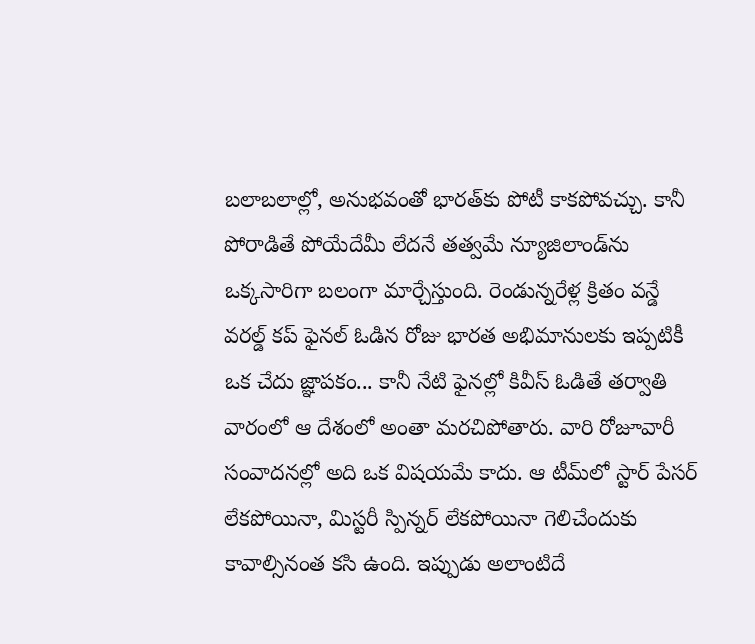బలాబలాల్లో, అనుభవంతో భారత్‌కు పోటీ కాకపోవచ్చు. కానీ పోరాడితే పోయేదేమీ లేదనే తత్వమే న్యూజిలాండ్‌ను ఒక్కసారిగా బలంగా మార్చేస్తుంది. రెండున్నరేళ్ల క్రితం వన్డే వరల్డ్‌ కప్‌ ఫైనల్‌ ఓడిన రోజు భారత అభిమానులకు ఇప్పటికీ ఒక చేదు జ్ఞాపకం... కానీ నేటి ఫైనల్లో కివీస్‌ ఓడితే తర్వాతి వారంలో ఆ దేశంలో అంతా మరచిపోతారు. వారి రోజూవారీ సంవాదనల్లో అది ఒక విషయమే కాదు. ఆ టీమ్‌లో స్టార్‌ పేసర్‌ లేకపోయినా, మిస్టరీ స్పిన్నర్‌ లేకపోయినా గెలిచేందుకు కావాల్సినంత కసి ఉంది. ఇప్పుడు అలాంటిదే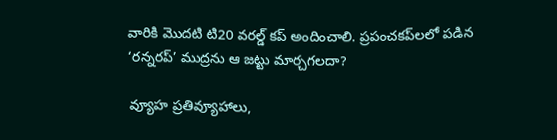వారికి మొదటి టి20 వరల్డ్‌ కప్‌ అందించాలి. ప్రపంచకప్‌లలో పడిన ‘రన్నరప్‌’ ముద్రను ఆ జట్టు మార్చగలదా?

వ్యూహ ప్రతివ్యూహాలు,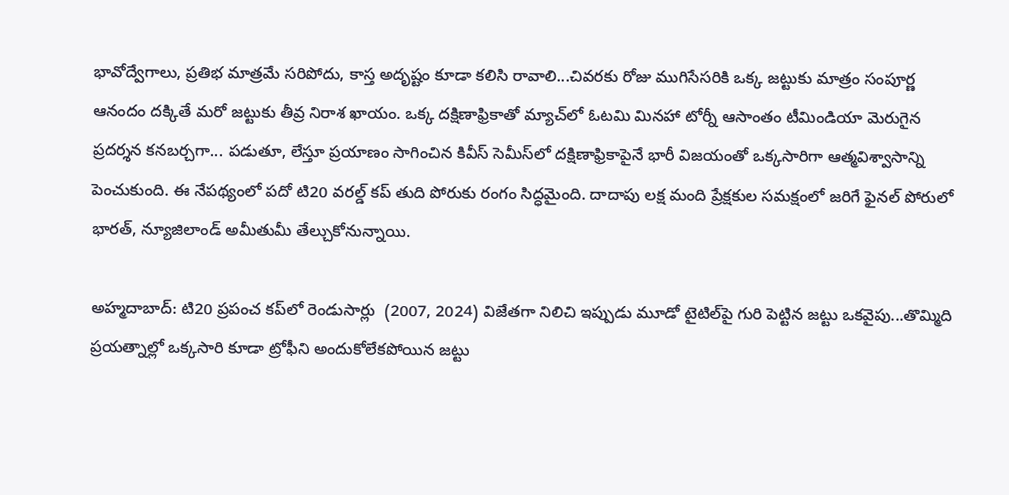భావోద్వేగాలు, ప్రతిభ మాత్రమే సరిపోదు, కాస్త అదృష్టం కూడా కలిసి రావాలి...చివరకు రోజు ముగిసేసరికి ఒక్క జట్టుకు మాత్రం సంపూర్ణ ఆనందం దక్కితే మరో జట్టుకు తీవ్ర నిరాశ ఖాయం. ఒక్క దక్షిణాఫ్రికాతో మ్యాచ్‌లో ఓటమి మినహా టోర్నీ ఆసాంతం టీమిండియా మెరుగైన ప్రదర్శన కనబర్చగా... పడుతూ, లేస్తూ ప్రయాణం సాగించిన కివీస్‌ సెమీస్‌లో దక్షిణాఫ్రికాపైనే భారీ విజయంతో ఒక్కసారిగా ఆత్మవిశ్వాసాన్ని పెంచుకుంది. ఈ నేపథ్యంలో పదో టి20 వరల్డ్‌ కప్‌ తుది పోరుకు రంగం సిద్ధమైంది. దాదాపు లక్ష మంది ప్రేక్షకుల సమక్షంలో జరిగే ఫైనల్‌ పోరులో భారత్, న్యూజిలాండ్‌ అమీతుమీ తేల్చుకోనున్నాయి.

అహ్మదాబాద్‌: టి20 ప్రపంచ కప్‌లో రెండుసార్లు  (2007, 2024) విజేతగా నిలిచి ఇప్పుడు మూడో టైటిల్‌పై గురి పెట్టిన జట్టు ఒకవైపు...తొమ్మిది ప్రయత్నాల్లో ఒక్కసారి కూడా ట్రోఫీని అందుకోలేకపోయిన జట్టు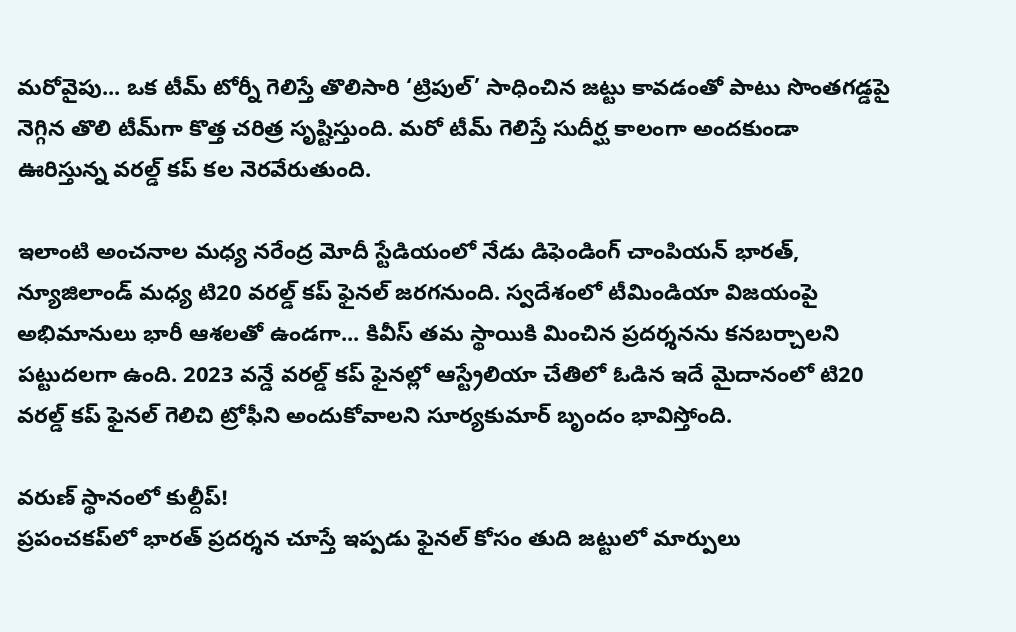మరోవైపు... ఒక టీమ్‌ టోర్నీ గెలిస్తే తొలిసారి ‘ట్రిపుల్‌’ సాధించిన జట్టు కావడంతో పాటు సొంతగడ్డపై నెగ్గిన తొలి టీమ్‌గా కొత్త చరిత్ర సృష్టిస్తుంది. మరో టీమ్‌ గెలిస్తే సుదీర్ఘ కాలంగా అందకుండా ఊరిస్తున్న వరల్డ్‌ కప్‌ కల నెరవేరుతుంది.

ఇలాంటి అంచనాల మధ్య నరేంద్ర మోదీ స్టేడియంలో నేడు డిఫెండింగ్‌ చాంపియన్‌ భారత్, న్యూజిలాండ్‌ మధ్య టి20 వరల్డ్‌ కప్‌ ఫైనల్‌ జరగనుంది. స్వదేశంలో టీమిండియా విజయంపై అభిమానులు భారీ ఆశలతో ఉండగా... కివీస్‌ తమ స్థాయికి మించిన ప్రదర్శనను కనబర్చాలని పట్టుదలగా ఉంది. 2023 వన్డే వరల్డ్‌ కప్‌ ఫైనల్లో ఆస్ట్రేలియా చేతిలో ఓడిన ఇదే మైదానంలో టి20 వరల్డ్‌ కప్‌ ఫైనల్‌ గెలిచి ట్రోఫీని అందుకోవాలని సూర్యకుమార్‌ బృందం భావిస్తోంది.

వరుణ్‌ స్థానంలో కుల్దీప్‌!
ప్రపంచకప్‌లో భారత్‌ ప్రదర్శన చూస్తే ఇప్పడు ఫైనల్‌ కోసం తుది జట్టులో మార్పులు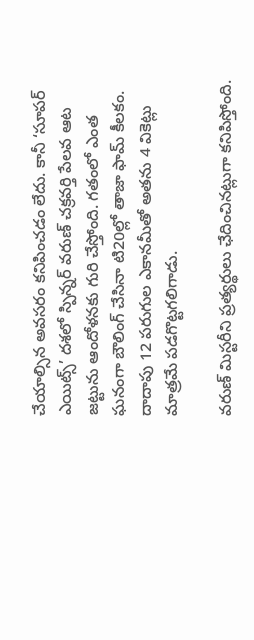చేయాల్సిన అవసరం కనిపించడం లేదు. కానీ ‘సూపర్‌ ఎయిట్స్‌’ దశలో స్పిన్నర్‌ వరుణ్‌ చక్రవర్తి పేలవ ఆట జట్టును ఆందోళనకు గురి చేస్తోంది. గతంలో ఎంత ఘనంగా బౌలింగ్‌ చేసినా టి20ల్లో తాజా ఫామ్‌ కీలకం. దాదాపు 12 పరుగుల ఎకానమీతో అతను 4 వికెట్లు మాత్రమే పడగొట్టగలిగాడు.

వరుణ్‌ మిస్టరీని ప్రత్యర్థులు ఛేదించినట్లుగా కనిపిస్తోంది.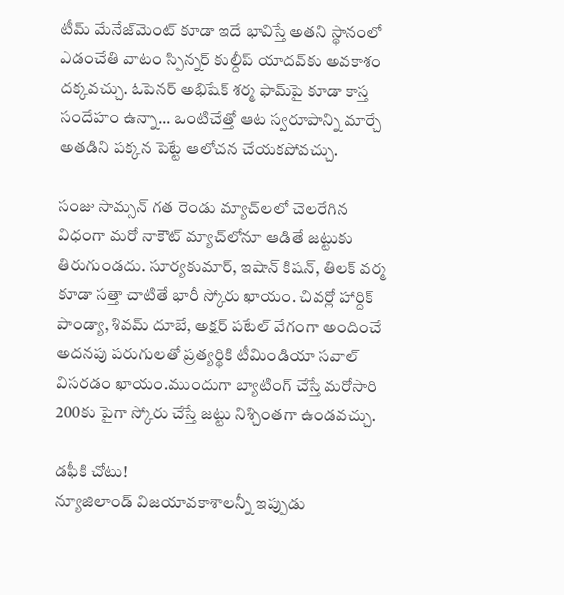టీమ్‌ మేనేజ్‌మెంట్‌ కూడా ఇదే భావిస్తే అతని స్థానంలో ఎడంచేతి వాటం స్పిన్నర్‌ కుల్దీప్‌ యాదవ్‌కు అవకాశం దక్కవచ్చు. ఓపెనర్‌ అభిషేక్‌ శర్మ ఫామ్‌పై కూడా కాస్త సందేహం ఉన్నా... ఒంటిచేత్తో ఆట స్వరూపాన్ని మార్చే అతడిని పక్కన పెట్టే ఆలోచన చేయకపోవచ్చు.

సంజు సామ్సన్‌ గత రెండు మ్యాచ్‌లలో చెలరేగిన విధంగా మరో నాకౌట్‌ మ్యాచ్‌లోనూ ఆడితే జట్టుకు తిరుగుండదు. సూర్యకుమార్, ఇషాన్‌ కిషన్, తిలక్‌ వర్మ కూడా సత్తా చాటితే భారీ స్కోరు ఖాయం. చివర్లో హార్దిక్‌ పాండ్యా, శివమ్‌ దూబే, అక్షర్‌ పటేల్‌ వేగంగా అందించే అదనపు పరుగులతో ప్రత్యర్థికి టీమిండియా సవాల్‌ విసరడం ఖాయం.ముందుగా బ్యాటింగ్‌ చేస్తే మరోసారి 200కు పైగా స్కోరు చేస్తే జట్టు నిశ్చింతగా ఉండవచ్చు.

డఫీకి చోటు!
న్యూజిలాండ్‌ విజయావకాశాలన్నీ ఇప్పుడు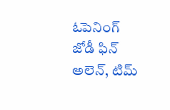ఓపెనింగ్‌ జోడీ ఫిన్‌ అలెన్, టిమ్‌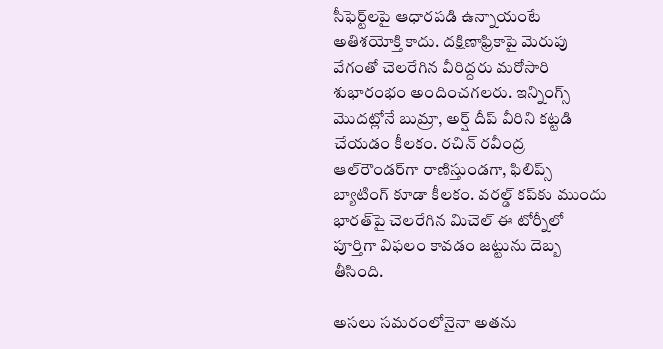సీఫెర్ట్‌లపై ఆధారపడి ఉన్నాయంటే అతిశయోక్తి కాదు. దక్షిణాఫ్రికాపై మెరుపు వేగంతో చెలరేగిన వీరిద్దరు మరోసారి శుభారంభం అందించగలరు. ఇన్నింగ్స్‌ మొదట్లోనే బుమ్రా, అర్ష్ దీప్‌ వీరిని కట్టడి చేయడం కీలకం. రచిన్‌ రవీంద్ర ఆల్‌రౌండర్‌గా రాణిస్తుండగా, ఫిలిప్స్‌ బ్యాటింగ్‌ కూడా కీలకం. వరల్డ్‌ కప్‌కు ముందు భారత్‌పై చెలరేగిన మిచెల్‌ ఈ టోర్నీలో పూర్తిగా విఫలం కావడం జట్టును దెబ్బ తీసింది.

అసలు సమరంలోనైనా అతను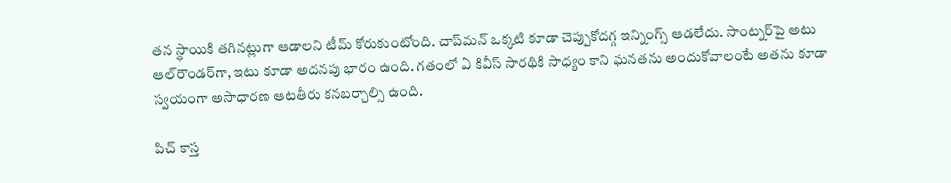తన స్థాయికి తగినట్లుగా ఆడాలని టీమ్‌ కోరుకుంటోంది. చాప్‌మన్‌ ఒక్కటి కూడా చెప్పుకోదగ్గ ఇన్నింగ్స్‌ ఆడలేదు. సాంట్నర్‌పై అటు ఆల్‌రౌండర్‌గా, ఇటు కూడా అదనపు భారం ఉంది. గతంలో ఏ కివీస్‌ సారథికి సాధ్యం కాని ఘనతను అందుకోవాలంటే అతను కూడా స్వయంగా అసాధారణ ఆటతీరు కనబర్చాల్సి ఉంది.

పిచ్‌ కాస్త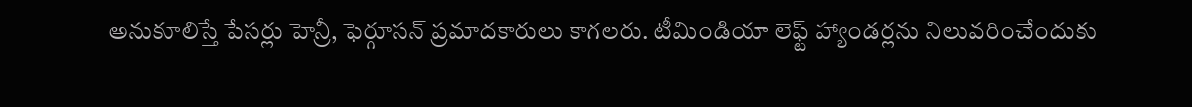అనుకూలిస్తే పేసర్లు హెన్రీ, ఫెర్గూసన్‌ ప్రమాదకారులు కాగలరు. టీమిండియా లెఫ్ట్‌ హ్యాండర్లను నిలువరించేందుకు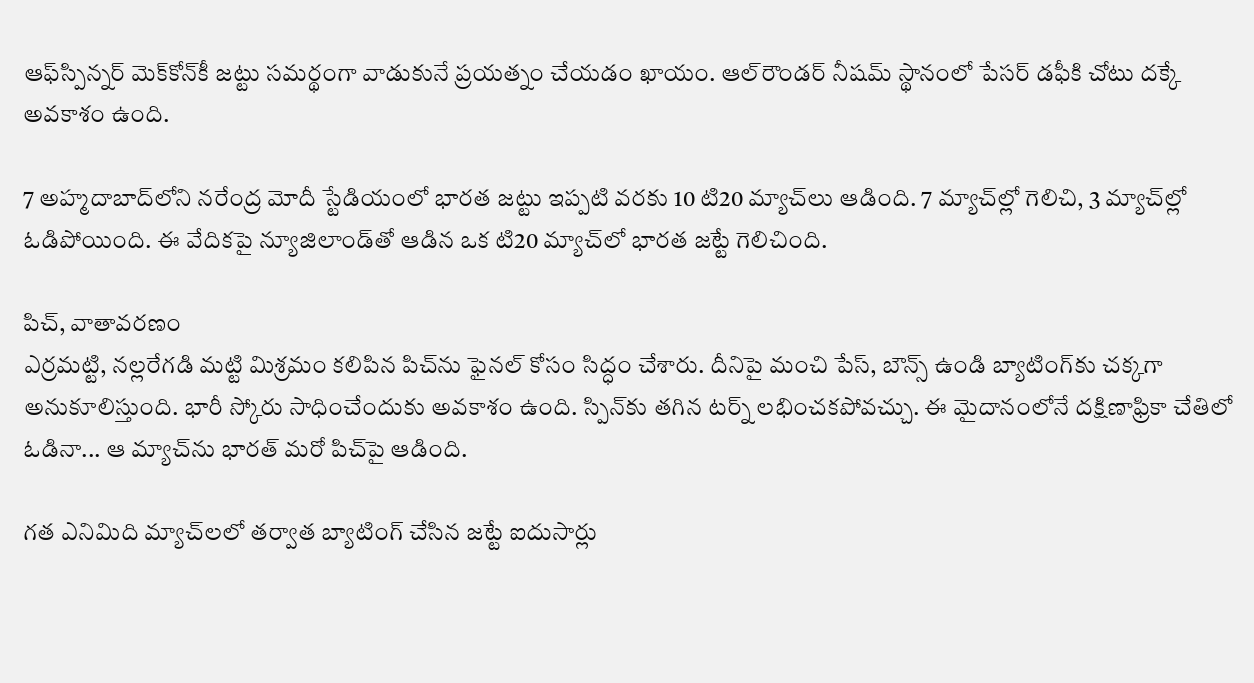ఆఫ్‌స్పిన్నర్‌ మెక్‌కోన్‌కీ జట్టు సమర్థంగా వాడుకునే ప్రయత్నం చేయడం ఖాయం. ఆల్‌రౌండర్‌ నీషమ్‌ స్థానంలో పేసర్‌ డఫీకి చోటు దక్కే అవకాశం ఉంది.

7 అహ్మదాబాద్‌లోని నరేంద్ర మోదీ స్టేడియంలో భారత జట్టు ఇప్పటి వరకు 10 టి20 మ్యాచ్‌లు ఆడింది. 7 మ్యాచ్‌ల్లో గెలిచి, 3 మ్యాచ్‌ల్లో ఓడిపోయింది. ఈ వేదికపై న్యూజిలాండ్‌తో ఆడిన ఒక టి20 మ్యాచ్‌లో భారత జట్టే గెలిచింది.

పిచ్, వాతావరణం
ఎర్రమట్టి, నల్లరేగడి మట్టి మిశ్రమం కలిపిన పిచ్‌ను ఫైనల్‌ కోసం సిద్ధం చేశారు. దీనిపై మంచి పేస్, బౌన్స్‌ ఉండి బ్యాటింగ్‌కు చక్కగా అనుకూలిస్తుంది. భారీ స్కోరు సాధించేందుకు అవకాశం ఉంది. స్పిన్‌కు తగిన టర్న్‌ లభించకపోవచ్చు. ఈ మైదానంలోనే దక్షిణాఫ్రికా చేతిలో ఓడినా... ఆ మ్యాచ్‌ను భారత్‌ మరో పిచ్‌పై ఆడింది.

గత ఎనిమిది మ్యాచ్‌లలో తర్వాత బ్యాటింగ్‌ చేసిన జట్టే ఐదుసార్లు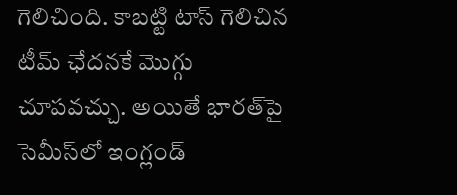గెలిచింది. కాబట్టి టాస్‌ గెలిచిన టీమ్‌ ఛేదనకే మొగ్గు చూపవచ్చు. అయితే భారత్‌పై సెమీస్‌లో ఇంగ్లండ్‌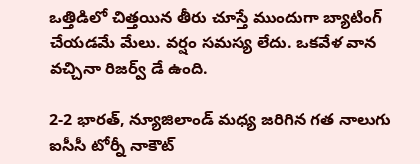ఒత్తిడిలో చిత్తయిన తీరు చూస్తే ముందుగా బ్యాటింగ్‌ చేయడమే మేలు. వర్షం సమస్య లేదు. ఒకవేళ వాన వచ్చినా రిజర్వ్‌ డే ఉంది.

2-2 భారత్, న్యూజిలాండ్‌ మధ్య జరిగిన గత నాలుగు ఐసీసీ టోర్నీ నాకౌట్‌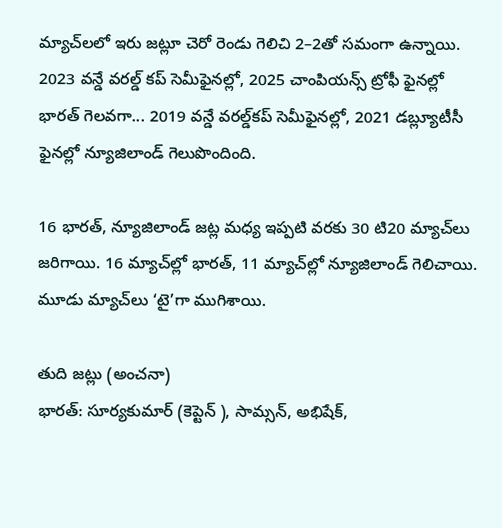మ్యాచ్‌లలో ఇరు జట్లూ చెరో రెండు గెలిచి 2–2తో సమంగా ఉన్నాయి. 2023 వన్డే వరల్డ్‌ కప్‌ సెమీఫైనల్లో, 2025 చాంపియన్స్‌ ట్రోఫీ ఫైనల్లో భారత్‌ గెలవగా... 2019 వన్డే వరల్డ్‌కప్‌ సెమీఫైనల్లో, 2021 డబ్ల్యూటీసీ ఫైనల్లో న్యూజిలాండ్‌ గెలుపొందింది.

16 భారత్, న్యూజిలాండ్‌ జట్ల మధ్య ఇప్పటి వరకు 30 టి20 మ్యాచ్‌లు జరిగాయి. 16 మ్యాచ్‌ల్లో భారత్, 11 మ్యాచ్‌ల్లో న్యూజిలాండ్‌ గెలిచాయి. మూడు మ్యాచ్‌లు ‘టై’గా ముగిశాయి.

తుది జట్లు (అంచనా)
భారత్‌: సూర్యకుమార్‌ (కెప్టెన్ ), సామ్సన్, అభిషేక్,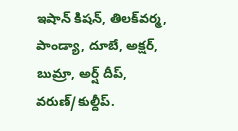ఇషాన్‌ కిషన్, తిలక్‌వర్మ, పాండ్యా, దూబే, అక్షర్, బుమ్రా, అర్ష్ దీప్, వరుణ్‌/కుల్దీప్‌.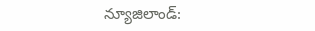న్యూజిలాండ్‌: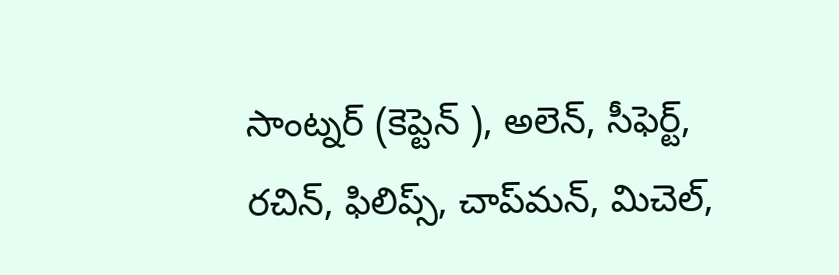సాంట్నర్‌ (కెప్టెన్ ), అలెన్, సీఫెర్ట్, రచిన్, ఫిలిప్స్, చాప్‌మన్, మిచెల్,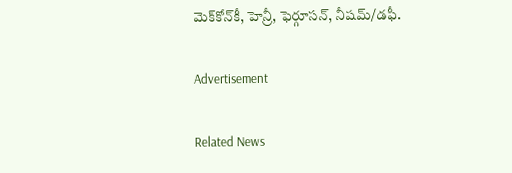మెక్‌కోన్‌కీ, హెన్రీ, ఫెర్గూసన్, నీషమ్‌/డఫీ.

Advertisement

Related News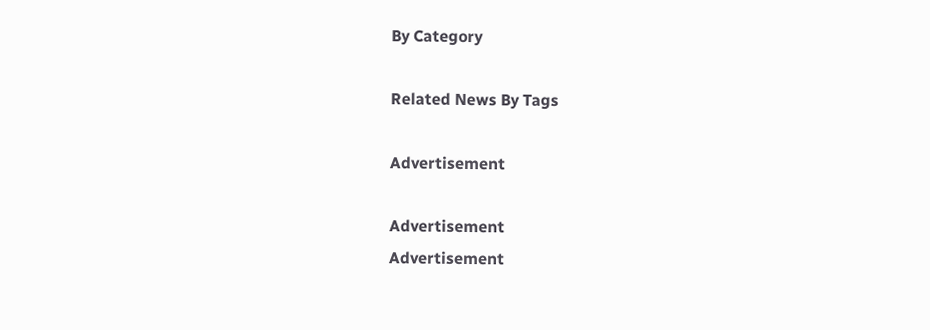By Category

Related News By Tags

Advertisement

Advertisement
Advertisement